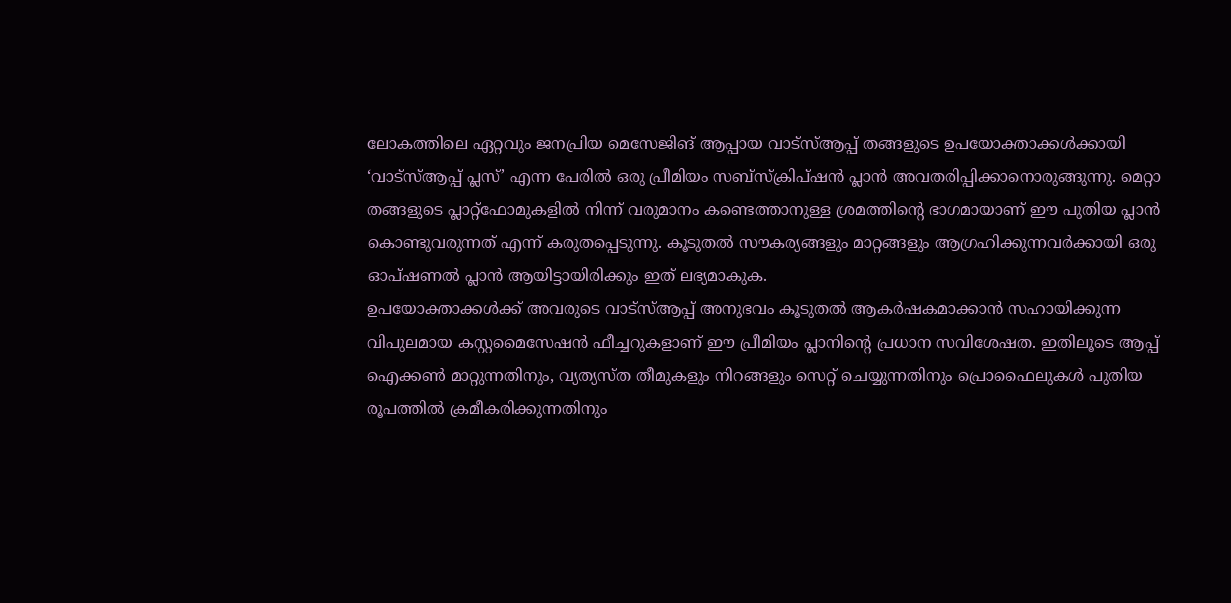ലോകത്തിലെ ഏറ്റവും ജനപ്രിയ മെസേജിങ് ആപ്പായ വാട്സ്ആപ്പ് തങ്ങളുടെ ഉപയോക്താക്കൾക്കായി ‘വാട്സ്ആപ്പ് പ്ലസ്’ എന്ന പേരിൽ ഒരു പ്രീമിയം സബ്സ്ക്രിപ്ഷൻ പ്ലാൻ അവതരിപ്പിക്കാനൊരുങ്ങുന്നു. മെറ്റാ തങ്ങളുടെ പ്ലാറ്റ്ഫോമുകളിൽ നിന്ന് വരുമാനം കണ്ടെത്താനുള്ള ശ്രമത്തിന്റെ ഭാഗമായാണ് ഈ പുതിയ പ്ലാൻ കൊണ്ടുവരുന്നത് എന്ന് കരുതപ്പെടുന്നു. കൂടുതൽ സൗകര്യങ്ങളും മാറ്റങ്ങളും ആഗ്രഹിക്കുന്നവർക്കായി ഒരു ഓപ്ഷണൽ പ്ലാൻ ആയിട്ടായിരിക്കും ഇത് ലഭ്യമാകുക.
ഉപയോക്താക്കൾക്ക് അവരുടെ വാട്സ്ആപ്പ് അനുഭവം കൂടുതൽ ആകർഷകമാക്കാൻ സഹായിക്കുന്ന വിപുലമായ കസ്റ്റമൈസേഷൻ ഫീച്ചറുകളാണ് ഈ പ്രീമിയം പ്ലാനിന്റെ പ്രധാന സവിശേഷത. ഇതിലൂടെ ആപ്പ് ഐക്കൺ മാറ്റുന്നതിനും, വ്യത്യസ്ത തീമുകളും നിറങ്ങളും സെറ്റ് ചെയ്യുന്നതിനും പ്രൊഫൈലുകൾ പുതിയ രൂപത്തിൽ ക്രമീകരിക്കുന്നതിനും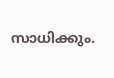സാധിക്കും.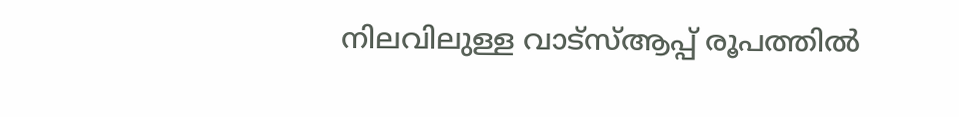നിലവിലുള്ള വാട്സ്ആപ്പ് രൂപത്തിൽ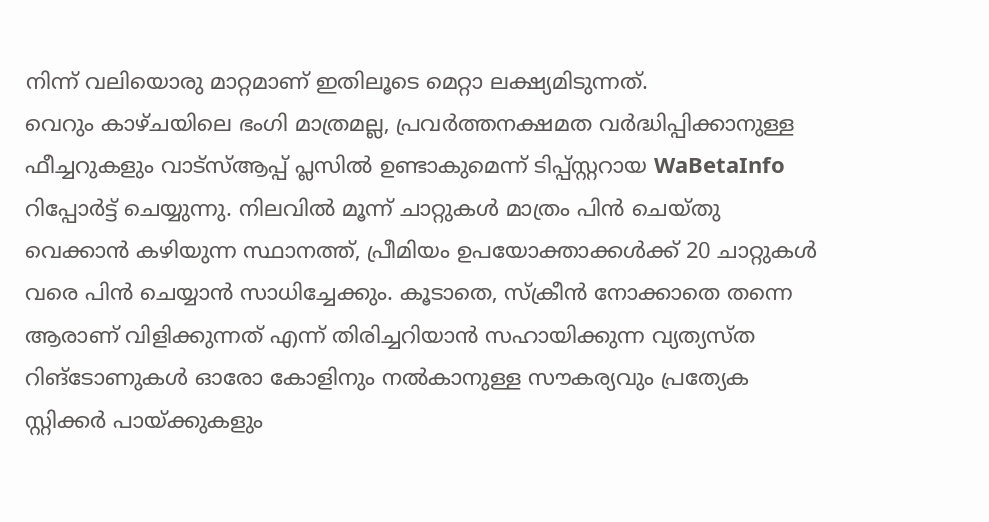നിന്ന് വലിയൊരു മാറ്റമാണ് ഇതിലൂടെ മെറ്റാ ലക്ഷ്യമിടുന്നത്.
വെറും കാഴ്ചയിലെ ഭംഗി മാത്രമല്ല, പ്രവർത്തനക്ഷമത വർദ്ധിപ്പിക്കാനുള്ള ഫീച്ചറുകളും വാട്സ്ആപ്പ് പ്ലസിൽ ഉണ്ടാകുമെന്ന് ടിപ്പ്സ്റ്ററായ WaBetaInfo റിപ്പോർട്ട് ചെയ്യുന്നു. നിലവിൽ മൂന്ന് ചാറ്റുകൾ മാത്രം പിൻ ചെയ്തു വെക്കാൻ കഴിയുന്ന സ്ഥാനത്ത്, പ്രീമിയം ഉപയോക്താക്കൾക്ക് 20 ചാറ്റുകൾ വരെ പിൻ ചെയ്യാൻ സാധിച്ചേക്കും. കൂടാതെ, സ്ക്രീൻ നോക്കാതെ തന്നെ ആരാണ് വിളിക്കുന്നത് എന്ന് തിരിച്ചറിയാൻ സഹായിക്കുന്ന വ്യത്യസ്ത റിങ്ടോണുകൾ ഓരോ കോളിനും നൽകാനുള്ള സൗകര്യവും പ്രത്യേക സ്റ്റിക്കർ പായ്ക്കുകളും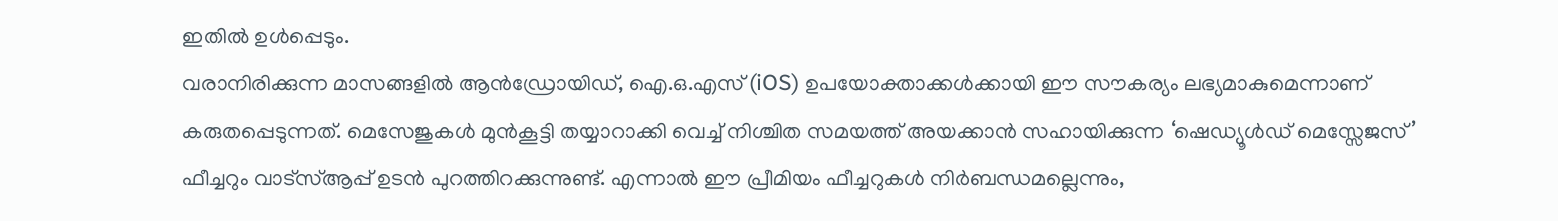ഇതിൽ ഉൾപ്പെടും.
വരാനിരിക്കുന്ന മാസങ്ങളിൽ ആൻഡ്രോയിഡ്, ഐ.ഒ.എസ് (iOS) ഉപയോക്താക്കൾക്കായി ഈ സൗകര്യം ലഭ്യമാകുമെന്നാണ് കരുതപ്പെടുന്നത്. മെസേജുകൾ മുൻകൂട്ടി തയ്യാറാക്കി വെച്ച് നിശ്ചിത സമയത്ത് അയക്കാൻ സഹായിക്കുന്ന ‘ഷെഡ്യൂൾഡ് മെസ്സേജസ്’ ഫീച്ചറും വാട്സ്ആപ്പ് ഉടൻ പുറത്തിറക്കുന്നുണ്ട്. എന്നാൽ ഈ പ്രീമിയം ഫീച്ചറുകൾ നിർബന്ധമല്ലെന്നും,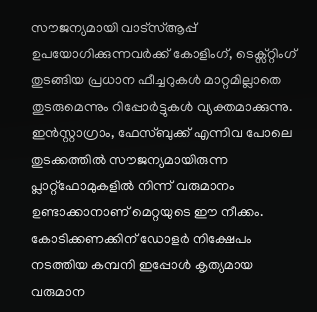സൗജന്യമായി വാട്സ്ആപ്പ് ഉപയോഗിക്കുന്നവർക്ക് കോളിംഗ്, ടെക്സ്റ്റിംഗ് തുടങ്ങിയ പ്രധാന ഫീച്ചറുകൾ മാറ്റമില്ലാതെ തുടരുമെന്നും റിപ്പോർട്ടുകൾ വ്യക്തമാക്കുന്നു.
ഇൻസ്റ്റാഗ്രാം, ഫേസ്ബുക്ക് എന്നിവ പോലെ തുടക്കത്തിൽ സൗജന്യമായിരുന്ന പ്ലാറ്റ്ഫോമുകളിൽ നിന്ന് വരുമാനം ഉണ്ടാക്കാനാണ് മെറ്റയുടെ ഈ നീക്കം. കോടിക്കണക്കിന് ഡോളർ നിക്ഷേപം നടത്തിയ കമ്പനി ഇപ്പോൾ കൃത്യമായ വരുമാന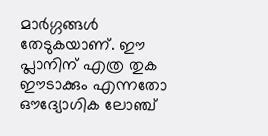മാർഗ്ഗങ്ങൾ തേടുകയാണ്. ഈ പ്ലാനിന് എത്ര തുക ഈടാക്കും എന്നതോ ഔദ്യോഗിക ലോഞ്ച്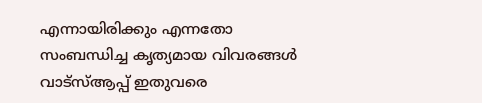എന്നായിരിക്കും എന്നതോ സംബന്ധിച്ച കൃത്യമായ വിവരങ്ങൾ വാട്സ്ആപ്പ് ഇതുവരെ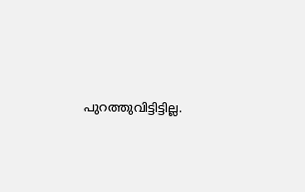പുറത്തുവിട്ടിട്ടില്ല.